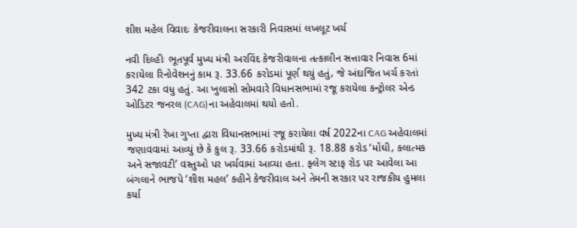શીશ મહેલ વિવાદઃ કેજરીવાલના સરકારી નિવાસમાં લખલૂટ ખર્ચ

નવી દિલ્હીઃ ભૂતપૂર્વ મુખ્ય મંત્રી અરવિંદ કેજરીવાલના તત્કાલીન સત્તાવાર નિવાસ 6માં કરાયેલા રિનોવેશનનું કામ રૂ. 33.66 કરોડમાં પૂર્ણ થયું હતું, જે અંદાજિત ખર્ચ કરતાં 342 ટકા વધુ હતું. આ ખુલાસો સોમવારે વિધાનસભામાં રજૂ કરાયેલા કન્ટ્રોલર એન્ડ ઓડિટર જનરલ (CAG)ના અહેવાલમાં થયો હતો.

મુખ્ય મંત્રી રેખા ગુપ્તા દ્વારા વિધાનસભામાં રજૂ કરાયેલા વર્ષ 2022ના CAG અહેવાલમાં જણાવવામાં આવ્યું છે કે કુલ રૂ. 33.66 કરોડમાંથી રૂ. 18.88 કરોડ ‘મોંઘી, કલાત્મક અને સજાવટી’ વસ્તુઓ પર ખર્ચવામાં આવ્યા હતા. ફ્લેગ સ્ટાફ રોડ પર આવેલા આ બંગલાને ભાજપે ‘શીશ મહલ’ કહીને કેજરીવાલ અને તેમની સરકાર પર રાજકીય હુમલા કર્યા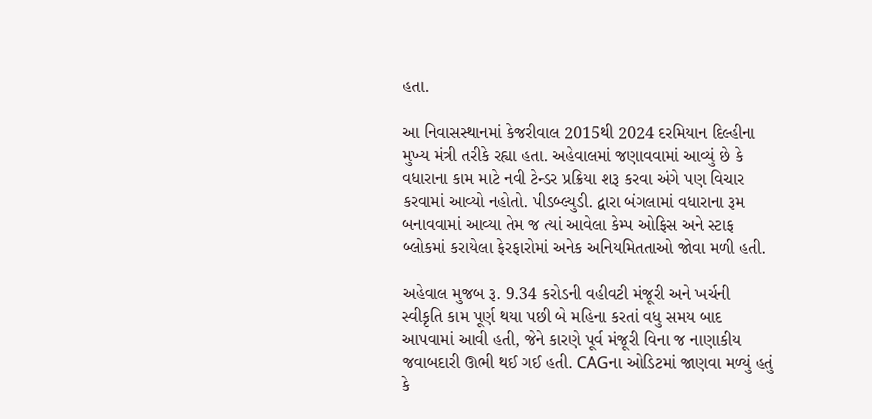હતા.

આ નિવાસસ્થાનમાં કેજરીવાલ 2015થી 2024 દરમિયાન દિલ્હીના મુખ્ય મંત્રી તરીકે રહ્યા હતા. અહેવાલમાં જણાવવામાં આવ્યું છે કે વધારાના કામ માટે નવી ટેન્ડર પ્રક્રિયા શરૂ કરવા અંગે પણ વિચાર કરવામાં આવ્યો નહોતો. પીડબ્લ્યુડી. દ્વારા બંગલામાં વધારાના રૂમ બનાવવામાં આવ્યા તેમ જ ત્યાં આવેલા કેમ્પ ઓફિસ અને સ્ટાફ બ્લોકમાં કરાયેલા ફેરફારોમાં અનેક અનિયમિતતાઓ જોવા મળી હતી.

અહેવાલ મુજબ રૂ. 9.34 કરોડની વહીવટી મંજૂરી અને ખર્ચની સ્વીકૃતિ કામ પૂર્ણ થયા પછી બે મહિના કરતાં વધુ સમય બાદ આપવામાં આવી હતી, જેને કારણે પૂર્વ મંજૂરી વિના જ નાણાકીય જવાબદારી ઊભી થઈ ગઈ હતી. CAGના ઓડિટમાં જાણવા મળ્યું હતું કે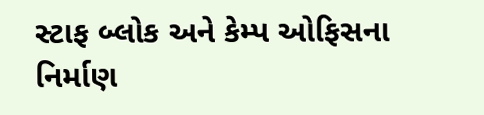સ્ટાફ બ્લોક અને કેમ્પ ઓફિસના નિર્માણ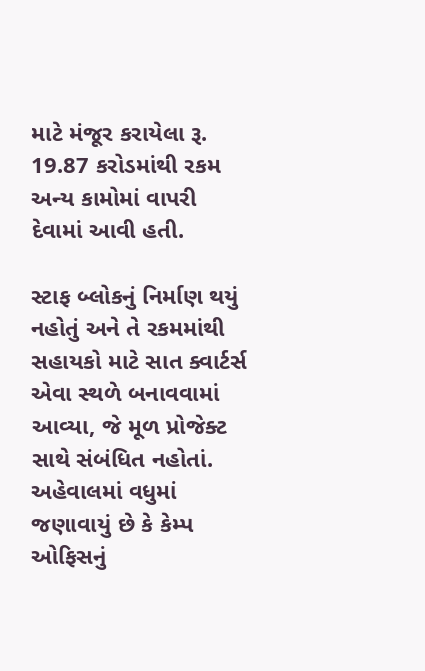માટે મંજૂર કરાયેલા રૂ. 19.87 કરોડમાંથી રકમ અન્ય કામોમાં વાપરી દેવામાં આવી હતી.

સ્ટાફ બ્લોકનું નિર્માણ થયું નહોતું અને તે રકમમાંથી સહાયકો માટે સાત ક્વાર્ટર્સ એવા સ્થળે બનાવવામાં આવ્યા, જે મૂળ પ્રોજેક્ટ સાથે સંબંધિત નહોતાં. અહેવાલમાં વધુમાં જણાવાયું છે કે કેમ્પ ઓફિસનું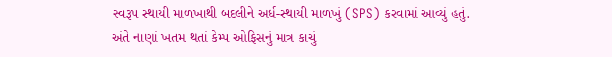સ્વરૂપ સ્થાયી માળખાથી બદલીને અર્ધ-સ્થાયી માળખું (SPS) કરવામાં આવ્યું હતું. અંતે નાણાં ખતમ થતાં કેમ્પ ઓફિસનું માત્ર કાચું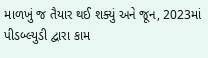માળખું જ તૈયાર થઈ શક્યું અને જૂન, 2023માં પીડબ્લ્યુડી દ્વારા કામ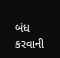બંધ કરવાની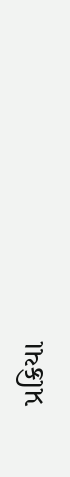પ્રક્રિયા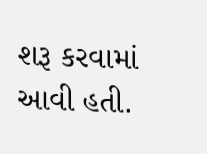શરૂ કરવામાં આવી હતી.